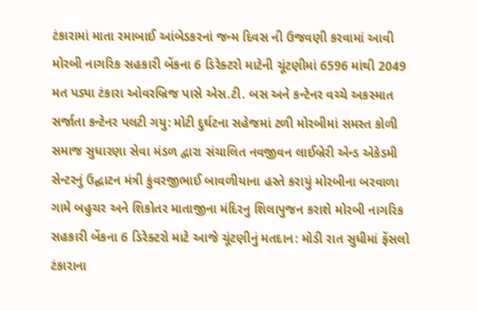ટંકારામાં માતા રમાબાઈ આંબેડકરનાં જન્મ દિવસ ની ઉજવણી કરવામાં આવી મોરબી નાગરિક સહકારી બેંકના 6 ડિરેક્ટરો માટેની ચૂંટણીમાં 6596 માંથી 2049 મત પડ્યા ટંકારા ઓવરબ્રિજ પાસે એસ.ટી. બસ અને કન્ટેનર વચ્ચે અકસ્માત સર્જાતા કન્ટેનર પલટી ગયુ: મોટી દુર્ઘટના સહેજમાં ટળી મોરબીમાં સમસ્ત કોળી સમાજ સુધારણા સેવા મંડળ દ્વારા સંચાલિત નવજીવન લાઈબ્રેરી એન્ડ એકેડમી સેન્ટરનું ઉદ્ઘાટન મંત્રી કુંવરજીભાઈ બાવળીયાના હસ્તે કરાયું મોરબીના બરવાળા ગામે બહુચર અને શિકોતર માતાજીના મંદિરનુ શિલાપુજન કરાશે મોરબી નાગરિક સહકારી બેંકના 6 ડિરેક્ટરો માટે આજે ચૂંટણીનું મતદાન: મોડી રાત સુધીમાં ફેંસલો ટંકારાના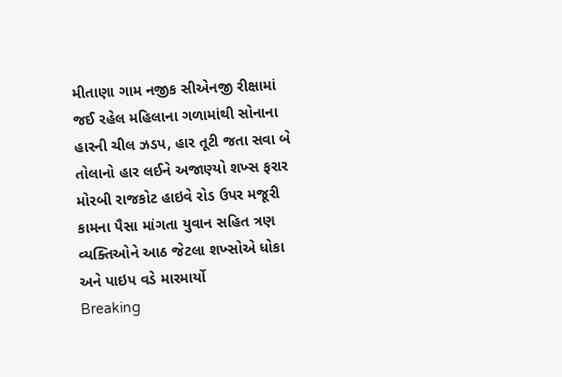મીતાણા ગામ નજીક સીએનજી રીક્ષામાં જઈ રહેલ મહિલાના ગળામાંથી સોનાના હારની ચીલ ઝડપ, હાર તૂટી જતા સવા બે તોલાનો હાર લઈને અજાણ્યો શખ્સ ફરાર મોરબી રાજકોટ હાઇવે રોડ ઉપર મજૂરી કામના પૈસા માંગતા યુવાન સહિત ત્રણ વ્યક્તિઓને આઠ જેટલા શખ્સોએ ધોકા અને પાઇપ વડે મારમાર્યો
Breaking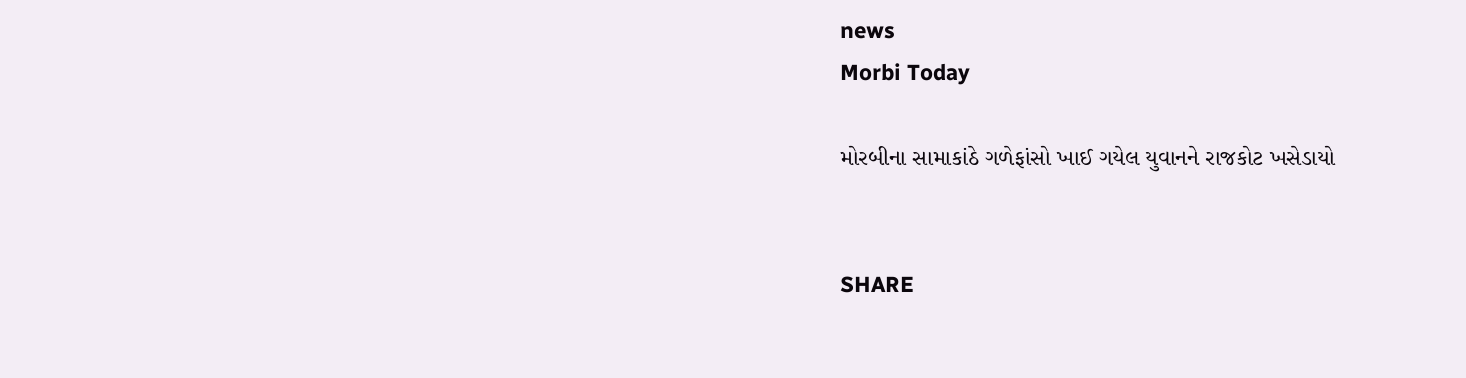news
Morbi Today

મોરબીના સામાકાંઠે ગળેફાંસો ખાઈ ગયેલ યુવાનને રાજકોટ ખસેડાયો


SHARE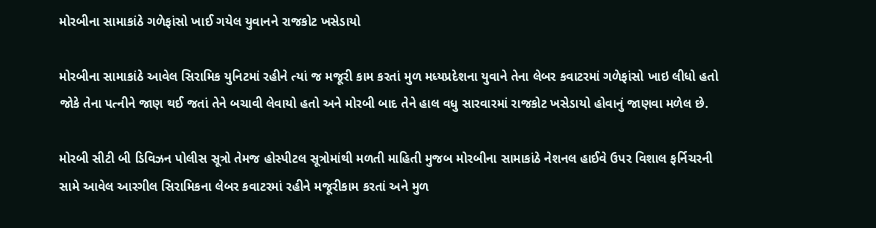મોરબીના સામાકાંઠે ગળેફાંસો ખાઈ ગયેલ યુવાનને રાજકોટ ખસેડાયો

મોરબીના સામાકાંઠે આવેલ સિરામિક યુનિટમાં રહીને ત્યાં જ મજૂરી કામ કરતાં મુળ મધ્યપ્રદેશના યુવાને તેના લેબર કવાટરમાં ગળેફાંસો ખાઇ લીધો હતો જોકે તેના પત્નીને જાણ થઈ જતાં તેને બચાવી લેવાયો હતો અને મોરબી બાદ તેને હાલ વધુ સારવારમાં રાજકોટ ખસેડાયો હોવાનું જાણવા મળેલ છે.

મોરબી સીટી બી ડિવિઝન પોલીસ સૂત્રો તેમજ હોસ્પીટલ સૂત્રોમાંથી મળતી માહિતી મુજબ મોરબીના સામાકાંઠે નેશનલ હાઈવે ઉપર વિશાલ ફર્નિચરની સામે આવેલ આરગીલ સિરામિકના લેબર કવાટરમાં રહીને મજૂરીકામ કરતાં અને મુળ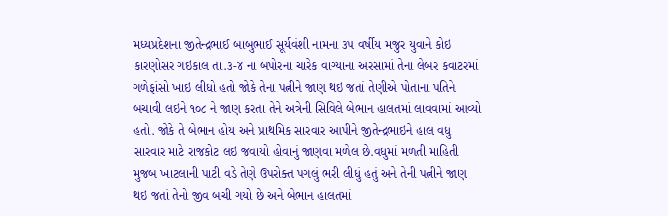મધ્યપ્રદેશના જીતેન્દ્રભાઈ બાબુભાઈ સૂર્યવંશી નામના ૩૫ વર્ષીય મજુર યુવાને કોઇ કારણોસર ગઇકાલ તા.૩-૪ ના બપોરના ચારેક વાગ્યાના અરસામાં તેના લેબર કવાટરમાં ગળેફાંસો ખાઇ લીધો હતો જોકે તેના પત્નીને જાણ થઇ જતાં તેણીએ પોતાના પતિને બચાવી લઇને ૧૦૮ ને જાણ કરતા તેને અત્રેની સિવિલે બેભાન હાલતમાં લાવવામાં આવ્યો હતો. જોકે તે બેભાન હોય અને પ્રાથમિક સારવાર આપીને જીતેન્દ્રભાઇને હાલ વધુ સારવાર માટે રાજકોટ લઇ જવાયો હોવાનું જાણવા મળેલ છે.વધુમાં મળતી માહિતી મુજબ ખાટલાની પાટી વડે તેણે ઉપરોક્ત પગલું ભરી લીધું હતું અને તેની પત્નીને જાણ થઇ જતાં તેનો જીવ બચી ગયો છે અને બેભાન હાલતમાં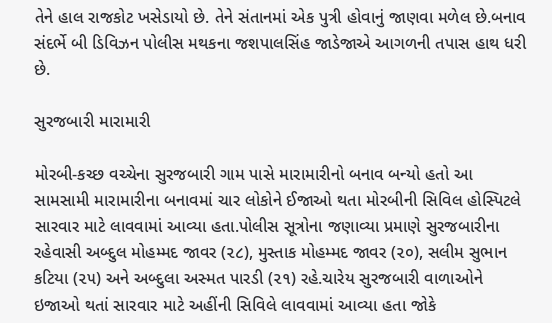તેને હાલ રાજકોટ ખસેડાયો છે. તેને સંતાનમાં એક પુત્રી હોવાનું જાણવા મળેલ છે.બનાવ સંદર્ભે બી ડિવિઝન પોલીસ મથકના જશપાલસિંહ જાડેજાએ આગળની તપાસ હાથ ધરી છે.

સુરજબારી મારામારી

મોરબી-કચ્છ વચ્ચેના સુરજબારી ગામ પાસે મારામારીનો બનાવ બન્યો હતો આ સામસામી મારામારીના બનાવમાં ચાર લોકોને ઈજાઓ થતા મોરબીની સિવિલ હોસ્પિટલે સારવાર માટે લાવવામાં આવ્યા હતા.પોલીસ સૂત્રોના જણાવ્યા પ્રમાણે સુરજબારીના રહેવાસી અબ્દુલ મોહમ્મદ જાવર (૨૮), મુસ્તાક મોહમ્મદ જાવર (૨૦), સલીમ સુભાન કટિયા (૨૫) અને અબ્દુલા અસ્મત પારડી (૨૧) રહે.ચારેય સુરજબારી વાળાઓને ઇજાઓ થતાં સારવાર માટે અહીંની સિવિલે લાવવામાં આવ્યા હતા જોકે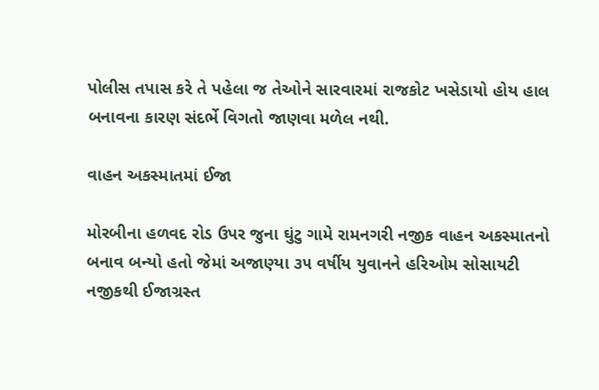પોલીસ તપાસ કરે તે પહેલા જ તેઓને સારવારમાં રાજકોટ ખસેડાયો હોય હાલ બનાવના કારણ સંદર્ભે વિગતો જાણવા મળેલ નથી.

વાહન અકસ્માતમાં ઈજા

મોરબીના હળવદ રોડ ઉપર જુના ઘુંટુ ગામે રામનગરી નજીક વાહન અકસ્માતનો બનાવ બન્યો હતો જેમાં અજાણ્યા ૩૫ વર્ષીય યુવાનને હરિઓમ સોસાયટી નજીકથી ઈજાગ્રસ્ત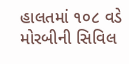હાલતમાં ૧૦૮ વડે મોરબીની સિવિલ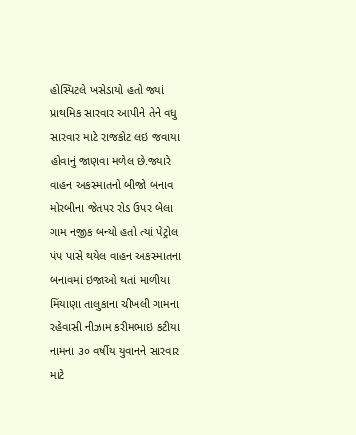હોસ્પિટલે ખસેડાયો હતો જ્યાં પ્રાથમિક સારવાર આપીને તેને વધુ સારવાર માટે રાજકોટ લઇ જવાયા હોવાનું જાણવા મળેલ છે.જ્યારે વાહન અકસ્માતનો બીજો બનાવ મોરબીના જેતપર રોડ ઉપર બેલા ગામ નજીક બન્યો હતો ત્યાં પેટ્રોલ પંપ પાસે થયેલ વાહન અકસ્માતના બનાવમાં ઇજાઓ થતાં માળીયા મિંયાણા તાલુકાના ચીખલી ગામના રહેવાસી નીઝામ કરીમભાઇ કટીયા નામના ૩૦ વર્ષીય યુવાનને સારવાર માટે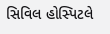સિવિલ હોસ્પિટલે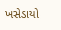ખસેડાયો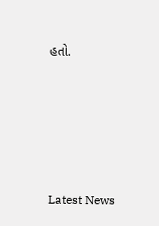હતો.






Latest News